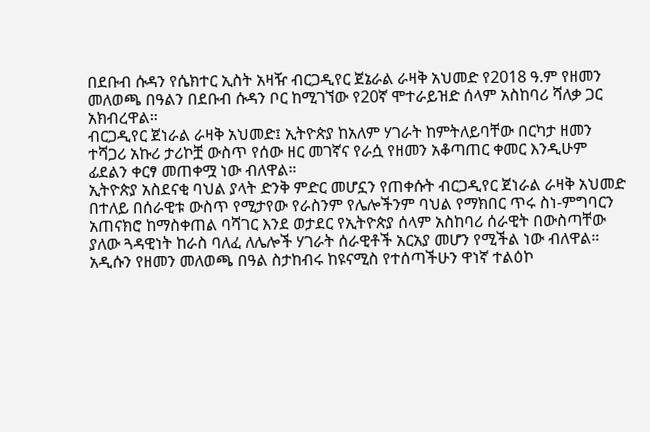በደቡብ ሱዳን የሴክተር ኢስት አዛዥ ብርጋዲየር ጀኔራል ራዛቅ አህመድ የ2018 ዓ.ም የዘመን መለወጫ በዓልን በደቡብ ሱዳን ቦር ከሚገኘው የ20ኛ ሞተራይዝድ ሰላም አስከባሪ ሻለቃ ጋር አክብረዋል።
ብርጋዲየር ጀነራል ራዛቅ አህመድ፤ ኢትዮጵያ ከአለም ሃገራት ከምትለይባቸው በርካታ ዘመን ተሻጋሪ አኩሪ ታሪኮቿ ውስጥ የሰው ዘር መገኛና የራሷ የዘመን አቆጣጠር ቀመር እንዲሁም ፊደልን ቀርፃ መጠቀሟ ነው ብለዋል።
ኢትዮጵያ አስደናቂ ባህል ያላት ድንቅ ምድር መሆኗን የጠቀሱት ብርጋዲየር ጀነራል ራዛቅ አህመድ በተለይ በሰራዊቱ ውስጥ የሚታየው የራስንም የሌሎችንም ባህል የማክበር ጥሩ ስነ-ምግባርን አጠናክሮ ከማስቀጠል ባሻገር እንደ ወታደር የኢትዮጵያ ሰላም አስከባሪ ሰራዊት በውስጣቸው ያለው ጓዳዊነት ከራስ ባለፈ ለሌሎች ሃገራት ሰራዊቶች አርአያ መሆን የሚችል ነው ብለዋል።
አዲሱን የዘመን መለወጫ በዓል ስታከብሩ ከዩናሚስ የተሰጣችሁን ዋነኛ ተልዕኮ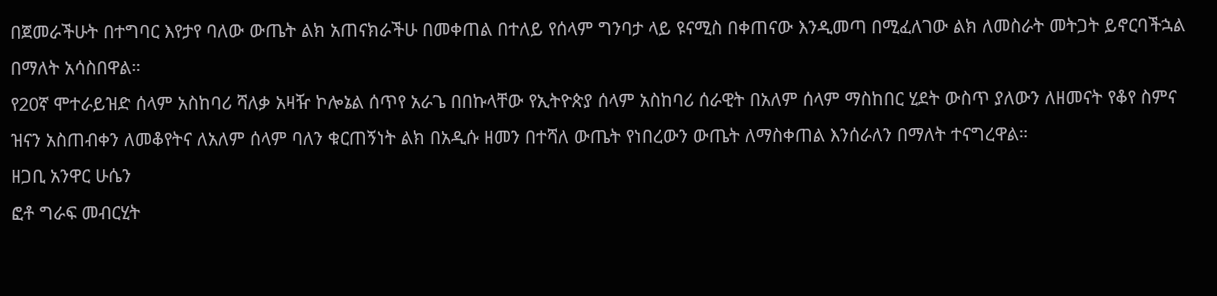በጀመራችሁት በተግባር እየታየ ባለው ውጤት ልክ አጠናክራችሁ በመቀጠል በተለይ የሰላም ግንባታ ላይ ዩናሚስ በቀጠናው እንዲመጣ በሚፈለገው ልክ ለመስራት መትጋት ይኖርባችኋል በማለት አሳስበዋል።
የ20ኛ ሞተራይዝድ ሰላም አስከባሪ ሻለቃ አዛዥ ኮሎኔል ሰጥየ አራጌ በበኩላቸው የኢትዮጵያ ሰላም አስከባሪ ሰራዊት በአለም ሰላም ማስከበር ሂደት ውስጥ ያለውን ለዘመናት የቆየ ስምና ዝናን አስጠብቀን ለመቆየትና ለአለም ሰላም ባለን ቁርጠኝነት ልክ በአዲሱ ዘመን በተሻለ ውጤት የነበረውን ውጤት ለማስቀጠል እንሰራለን በማለት ተናግረዋል።
ዘጋቢ አንዋር ሁሴን
ፎቶ ግራፍ መብርሂት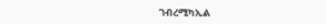ገብረሚካኢል